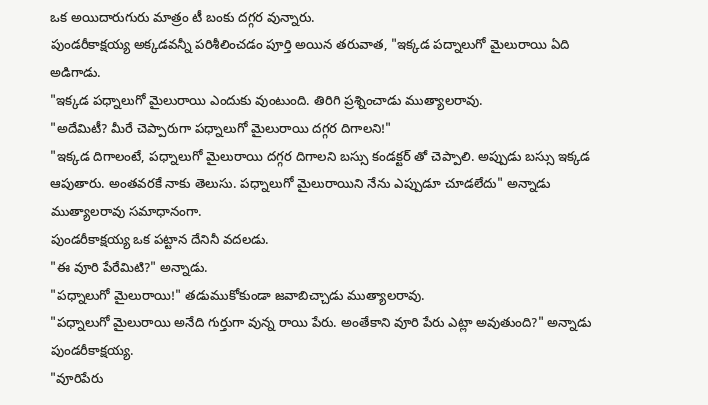ఒక అయిదారుగురు మాత్రం టీ బంకు దగ్గర వున్నారు.
పుండరీకాక్షయ్య అక్కడవన్నీ పరిశీలించడం పూర్తి అయిన తరువాత, "ఇక్కడ పద్నాలుగో మైలురాయి ఏది అడిగాడు.
"ఇక్కడ పధ్నాలుగో మైలురాయి ఎందుకు వుంటుంది. తిరిగి ప్రశ్నించాడు ముత్యాలరావు.
"అదేమిటీ? మీరే చెప్పారుగా పధ్నాలుగో మైలురాయి దగ్గర దిగాలని!"
"ఇక్కడ దిగాలంటే, పధ్నాలుగో మైలురాయి దగ్గర దిగాలని బస్సు కండక్టర్ తో చెప్పాలి. అప్పుడు బస్సు ఇక్కడ ఆపుతారు. అంతవరకే నాకు తెలుసు. పధ్నాలుగో మైలురాయిని నేను ఎప్పుడూ చూడలేదు" అన్నాడు ముత్యాలరావు సమాధానంగా.
పుండరీకాక్షయ్య ఒక పట్టాన దేనినీ వదలడు.
"ఈ వూరి పేరేమిటి?" అన్నాడు.
"పధ్నాలుగో మైలురాయి!" తడుముకోకుండా జవాబిచ్చాడు ముత్యాలరావు.
"పధ్నాలుగో మైలురాయి అనేది గుర్తుగా వున్న రాయి పేరు. అంతేకాని వూరి పేరు ఎట్లా అవుతుంది?" అన్నాడు పుండరీకాక్షయ్య.
"వూరిపేరు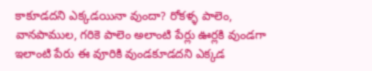కాకూడదని ఎక్కడయినా వుందా? రోకళ్ళ పాలెం, వానపాముల, గరికె పాలెం అలాంటి పేర్లు ఊర్లకి వుండగా ఇలాంటి పేరు ఈ వూరికి వుండకూడదని ఎక్కడ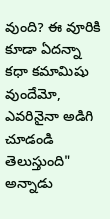వుంది? ఈ వూరికి కూడా ఏదన్నా కధా కమామిషు వుందేమో, ఎవరినైనా అడిగి చూడండి తెలుస్తుంది" అన్నాడు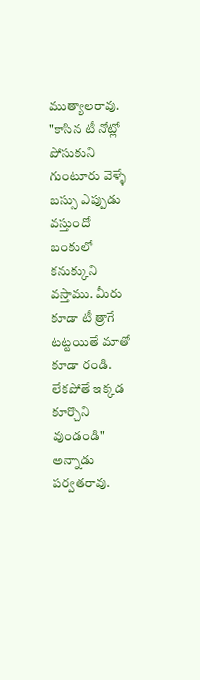ముత్యాలరావు.
"కాసిన టీ నోట్లో పోసుకుని గుంటూరు వెళ్ళే బస్సు ఎప్పుడు వస్తుందో బంకులో కనుక్కుని వస్తాము. మీరు కూడా టీ త్రాగే టట్టయితే మాతో కూడా రండి. లేకపోతే ఇక్కడ కూర్చొని వుండండి" అన్నాడు పర్వతరావు.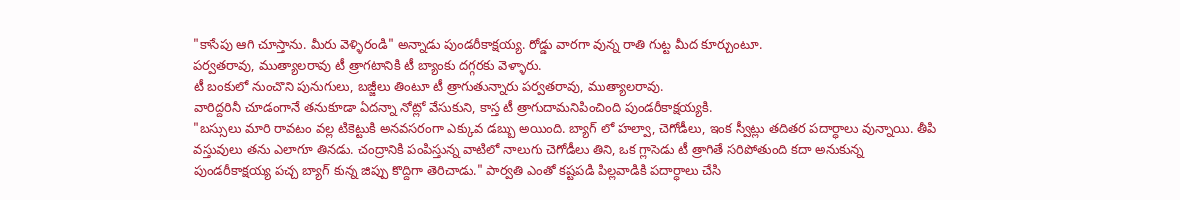"కాసేపు ఆగి చూస్తాను. మీరు వెళ్ళిరండి" అన్నాడు పుండరీకాక్షయ్య. రోడ్డు వారగా వున్న రాతి గుట్ట మీద కూర్చుంటూ.
పర్వతరావు, ముత్యాలరావు టీ త్రాగటానికి టీ బ్యాంకు దగ్గరకు వెళ్ళారు.
టీ బంకులో నుంచొని పునుగులు, బజ్జీలు తింటూ టీ త్రాగుతున్నారు పర్వతరావు, ముత్యాలరావు.
వారిద్దరినీ చూడంగానే తనుకూడా ఏదన్నా నోట్లో వేసుకుని, కాస్త టీ త్రాగుదామనిపించింది పుండరీకాక్షయ్యకి.
"బస్సులు మారి రావటం వల్ల టికెట్టుకి అనవసరంగా ఎక్కువ డబ్బు అయింది. బ్యాగ్ లో హల్వా, చెగోడీలు, ఇంక స్వీట్లు తదితర పదార్ధాలు వున్నాయి. తీపి వస్తువులు తను ఎలాగూ తినడు. చంద్రానికి పంపిస్తున్న వాటిలో నాలుగు చెగోడీలు తిని, ఒక గ్లాసెడు టీ త్రాగితే సరిపోతుంది కదా అనుకున్న పుండరీకాక్షయ్య పచ్చ బ్యాగ్ కున్న జిప్పు కొద్దిగా తెరిచాడు." పార్వతి ఎంతో కష్టపడి పిల్లవాడికి పదార్ధాలు చేసి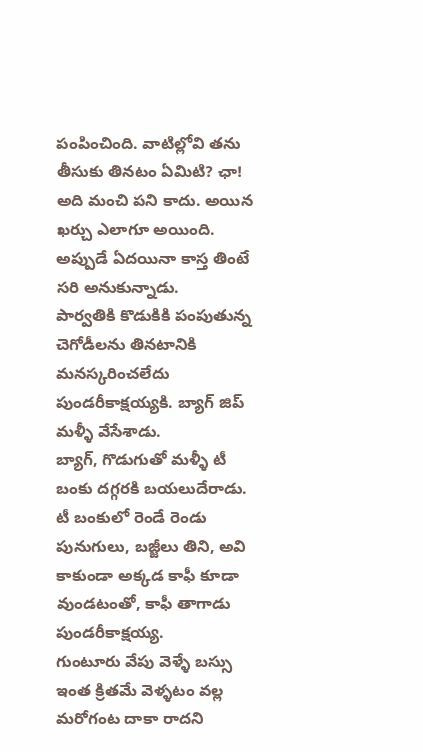పంపించింది. వాటిల్లోవి తను తీసుకు తినటం ఏమిటి? ఛా! అది మంచి పని కాదు. అయిన ఖర్చు ఎలాగూ అయింది. అప్పుడే ఏదయినా కాస్త తింటే సరి అనుకున్నాడు.
పార్వతికి కొడుకికి పంపుతున్న చెగోడీలను తినటానికి మనస్కరించలేదు పుండరీకాక్షయ్యకి. బ్యాగ్ జిప్ మళ్ళీ వేసేశాడు.
బ్యాగ్, గొడుగుతో మళ్ళీ టీ బంకు దగ్గరకి బయలుదేరాడు.
టీ బంకులో రెండే రెండు పునుగులు, బజ్జీలు తిని, అవి కాకుండా అక్కడ కాఫీ కూడా వుండటంతో, కాఫీ తాగాడు పుండరీకాక్షయ్య.
గుంటూరు వేపు వెళ్ళే బస్సు ఇంత క్రితమే వెళ్ళటం వల్ల మరోగంట దాకా రాదని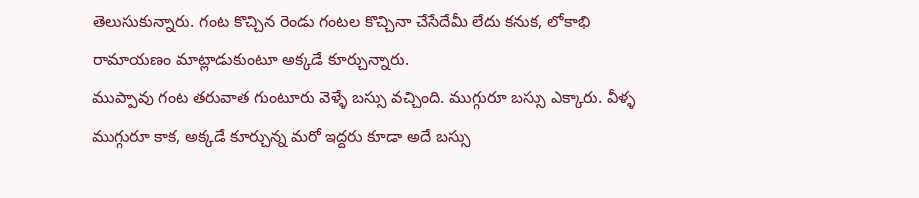తెలుసుకున్నారు. గంట కొచ్చిన రెండు గంటల కొచ్చినా చేసేదేమీ లేదు కనుక, లోకాభి రామాయణం మాట్లాడుకుంటూ అక్కడే కూర్చున్నారు.
ముప్పావు గంట తరువాత గుంటూరు వెళ్ళే బస్సు వచ్చింది. ముగ్గురూ బస్సు ఎక్కారు. వీళ్ళ ముగ్గురూ కాక, అక్కడే కూర్చున్న మరో ఇద్దరు కూడా అదే బస్సు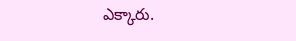ఎక్కారు.